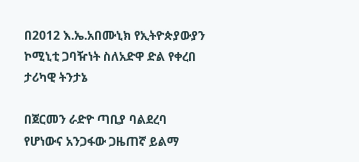በ2012 እ.ኤ.አበሙኒክ የኢትዮጵያውያን ኮሚኒቲ ጋባዥነት ስለአድዋ ድል የቀረበ ታሪካዊ ትንታኔ

በጀርመን ራድዮ ጣቢያ ባልደረባ የሆነውና አንጋፋው ጋዜጠኛ ይልማ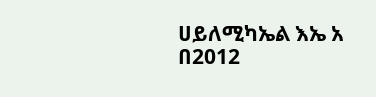ሀይለሚካኤል እኤ አ በ2012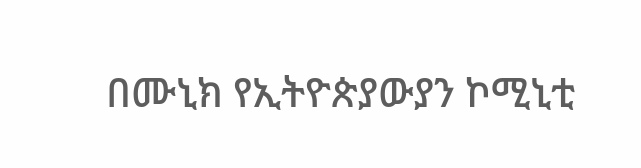በሙኒክ የኢትዮጵያውያን ኮሚኒቲ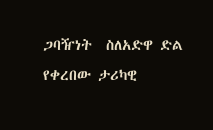ጋባዥነት  ስለአድዋ ድል የቀረበው ታሪካዊ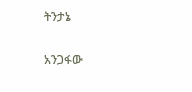ትንታኔ

አንጋፋው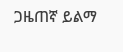ጋዜጠኛ ይልማ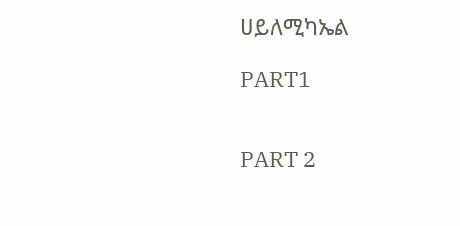ሀይለሚካኤል

PART1


PART 2